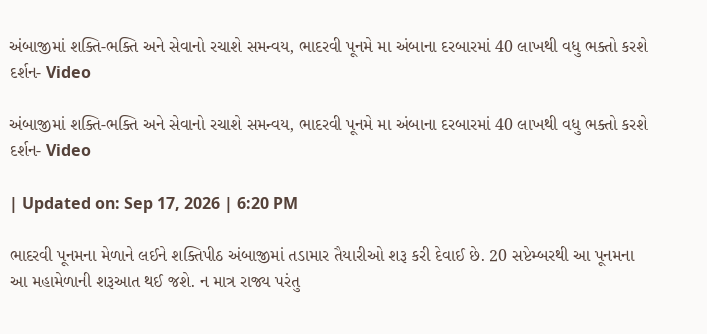અંબાજીમાં શક્તિ-ભક્તિ અને સેવાનો રચાશે સમન્વય, ભાદરવી પૂનમે મા અંબાના દરબારમાં 40 લાખથી વધુ ભક્તો કરશે દર્શન- Video

અંબાજીમાં શક્તિ-ભક્તિ અને સેવાનો રચાશે સમન્વય, ભાદરવી પૂનમે મા અંબાના દરબારમાં 40 લાખથી વધુ ભક્તો કરશે દર્શન- Video

| Updated on: Sep 17, 2026 | 6:20 PM

ભાદરવી પૂનમના મેળાને લઈને શક્તિપીઠ અંબાજીમાં તડામાર તૈયારીઓ શરૂ કરી દેવાઈ છે. 20 સપ્ટેમ્બરથી આ પૂનમના આ મહામેળાની શરૂઆત થઈ જશે. ન માત્ર રાજ્ય પરંતુ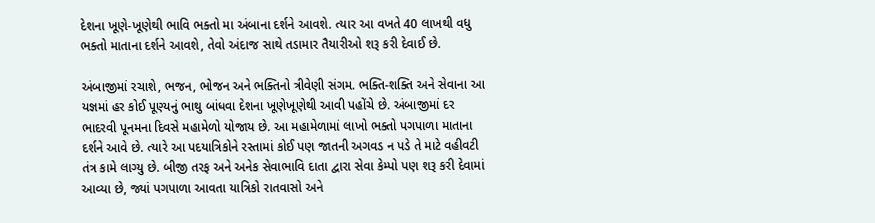દેશના ખૂણે-ખૂણેથી ભાવિ ભક્તો મા અંબાના દર્શને આવશે. ત્યાર આ વખતે 40 લાખથી વધુ ભક્તો માતાના દર્શને આવશે, તેવો અંદાજ સાથે તડામાર તૈયારીઓ શરૂ કરી દેવાઈ છે.

અંબાજીમાં રચાશે, ભજન, ભોજન અને ભક્તિનો ત્રીવેણી સંગમ. ભક્તિ-શક્તિ અને સેવાના આ યજ્ઞમાં હર કોઈ પૂણ્યનું ભાથુ બાંધવા દેશના ખૂણેખૂણેથી આવી પહોંચે છે. અંબાજીમાં દર ભાદરવી પૂનમના દિવસે મહામેળો યોજાય છે. આ મહામેળામાં લાખો ભક્તો પગપાળા માતાના દર્શને આવે છે. ત્યારે આ પદયાત્રિકોને રસ્તામાં કોઈ પણ જાતની અગવડ ન પડે તે માટે વહીવટી તંત્ર કામે લાગ્યુ છે. બીજી તરફ અને અનેક સેવાભાવિ દાતા દ્વારા સેવા કેમ્પો પણ શરૂ કરી દેવામાં આવ્યા છે, જ્યાં પગપાળા આવતા યાત્રિકો રાતવાસો અને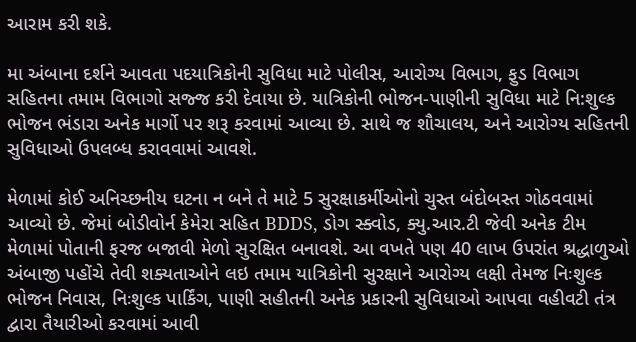આરામ કરી શકે.

મા અંબાના દર્શને આવતા પદયાત્રિકોની સુવિધા માટે પોલીસ, આરોગ્ય વિભાગ, ફુડ વિભાગ સહિતના તમામ વિભાગો સજ્જ કરી દેવાયા છે. યાત્રિકોની ભોજન-પાણીની સુવિધા માટે નિ:શુલ્ક ભોજન ભંડારા અનેક માર્ગો પર શરૂ કરવામાં આવ્યા છે. સાથે જ શૌચાલય, અને આરોગ્ય સહિતની સુવિધાઓ ઉપલબ્ધ કરાવવામાં આવશે.

મેળામાં કોઈ અનિચ્છનીય ઘટના ન બને તે માટે 5 સુરક્ષાકર્મીઓનો ચુસ્ત બંદોબસ્ત ગોઠવવામાં આવ્યો છે. જેમાં બોડીવોર્ન કેમેરા સહિત BDDS, ડોગ સ્ક્વોડ, ક્યુ.આર.ટી જેવી અનેક ટીમ મેળામાં પોતાની ફરજ બજાવી મેળો સુરક્ષિત બનાવશે. આ વખતે પણ 40 લાખ ઉપરાંત શ્રદ્ધાળુઓ અંબાજી પહોંચે તેવી શક્યતાઓને લઇ તમામ યાત્રિકોની સુરક્ષાને આરોગ્ય લક્ષી તેમજ નિઃશુલ્ક ભોજન નિવાસ, નિઃશુલ્ક પાર્કિંગ, પાણી સહીતની અનેક પ્રકારની સુવિધાઓ આપવા વહીવટી તંત્ર દ્વારા તૈયારીઓ કરવામાં આવી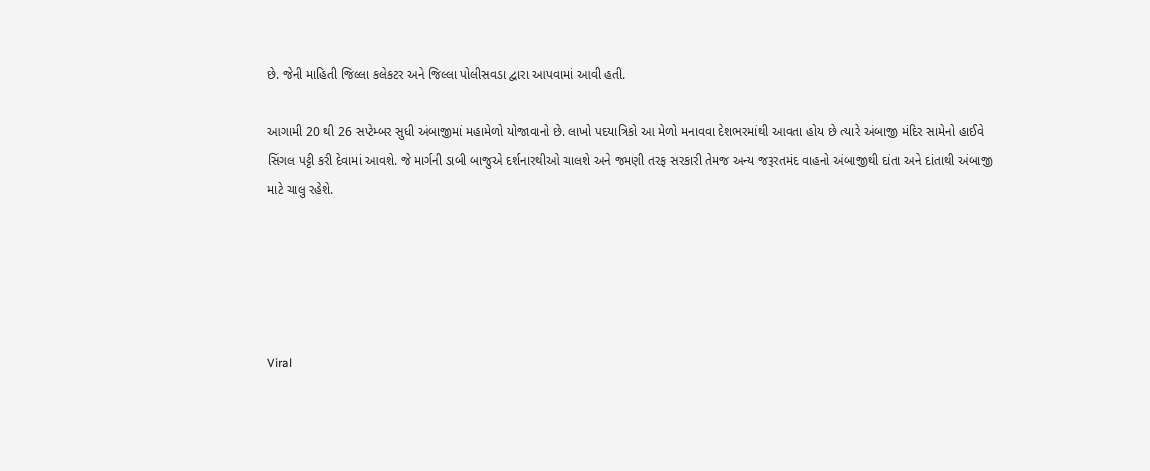છે. જેની માહિતી જિલ્લા કલેકટર અને જિલ્લા પોલીસવડા દ્વારા આપવામાં આવી હતી.

આગામી 20 થી 26 સપ્ટેમ્બર સુધી અંબાજીમાં મહામેળો યોજાવાનો છે. લાખો પદયાત્રિકો આ મેળો મનાવવા દેશભરમાંથી આવતા હોય છે ત્યારે અંબાજી મંદિર સામેનો હાઈવે સિંગલ પટ્ટી કરી દેવામાં આવશે. જે માર્ગની ડાબી બાજુએ દર્શનારથીઓ ચાલશે અને જમણી તરફ સરકારી તેમજ અન્ય જરૂરતમંદ વાહનો અંબાજીથી દાંતા અને દાંતાથી અંબાજી માટે ચાલુ રહેશે.





Viral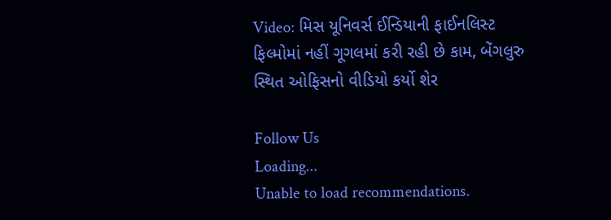Video: મિસ યૂનિવર્સ ઈન્ડિયાની ફાઈનલિસ્ટ ફિલ્મોમાં નહીં ગૂગલમાં કરી રહી છે કામ, બેંગલુરુ સ્થિત ઓફિસનો વીડિયો કર્યો શેર

Follow Us
Loading...
Unable to load recommendations.